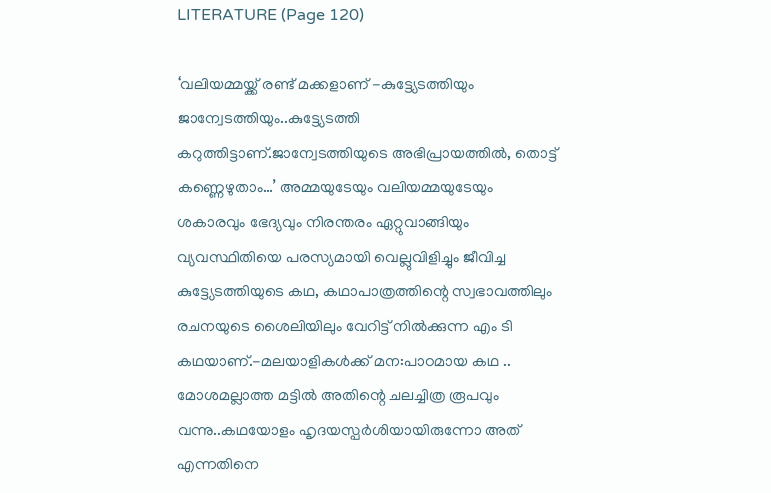LITERATURE (Page 120)

‘വലിയമ്മയ്ക്ക് രണ്ട് മക്കളാണ് -കുട്ട്യേടത്തിയും ജാന്വേടത്തിയും..കുട്ട്യേടത്തി കറുത്തിട്ടാണ്.ജാന്വേടത്തിയുടെ അഭിപ്രായത്തിൽ, തൊട്ട് കണ്ണെഴുതാം…’ അമ്മയുടേയും വലിയമ്മയുടേയും ശകാരവും ഭേദ്യവും നിരന്തരം ഏറ്റുവാങ്ങിയും വ്യവസ്ഥിതിയെ പരസ്യമായി വെല്ലുവിളിച്ചും ജീവിച്ച കുട്ട്യേടത്തിയുടെ കഥ, കഥാപാത്രത്തിന്റെ സ്വഭാവത്തിലും രചനയുടെ ശൈലിയിലും വേറിട്ട് നിൽക്കുന്ന എം ടി കഥയാണ്.-മലയാളികൾക്ക് മന:പാഠമായ കഥ .. മോശമല്ലാത്ത മട്ടിൽ അതിന്റെ ചലച്ചിത്ര രൂപവും വന്നു..കഥയോളം ഹൃദയസ്പർശിയായിരുന്നോ അത് എന്നതിനെ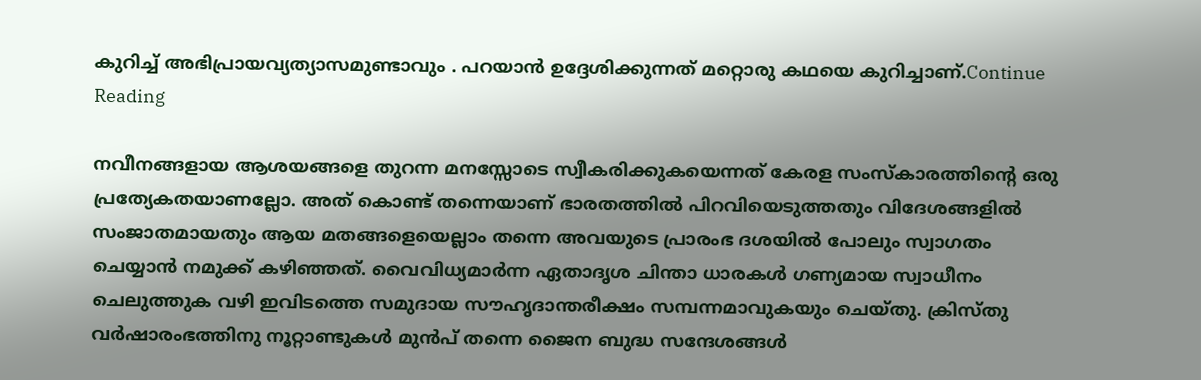കുറിച്ച് അഭിപ്രായവ്യത്യാസമുണ്ടാവും . പറയാൻ ഉദ്ദേശിക്കുന്നത് മറ്റൊരു കഥയെ കുറിച്ചാണ്.Continue Reading

നവീനങ്ങളായ ആശയങ്ങളെ തുറന്ന മനസ്സോടെ സ്വീകരിക്കുകയെന്നത് കേരള സംസ്‌കാരത്തിന്റെ ഒരു പ്രത്യേകതയാണല്ലോ. അത് കൊണ്ട് തന്നെയാണ് ഭാരതത്തിൽ പിറവിയെടുത്തതും വിദേശങ്ങളിൽ സംജാതമായതും ആയ മതങ്ങളെയെല്ലാം തന്നെ അവയുടെ പ്രാരംഭ ദശയിൽ പോലും സ്വാഗതം ചെയ്യാൻ നമുക്ക് കഴിഞ്ഞത്. വൈവിധ്യമാർന്ന ഏതാദൃശ ചിന്താ ധാരകൾ ഗണ്യമായ സ്വാധീനം ചെലുത്തുക വഴി ഇവിടത്തെ സമുദായ സൗഹൃദാന്തരീക്ഷം സമ്പന്നമാവുകയും ചെയ്തു. ക്രിസ്തു വർഷാരംഭത്തിനു നൂറ്റാണ്ടുകൾ മുൻപ് തന്നെ ജൈന ബുദ്ധ സന്ദേശങ്ങൾ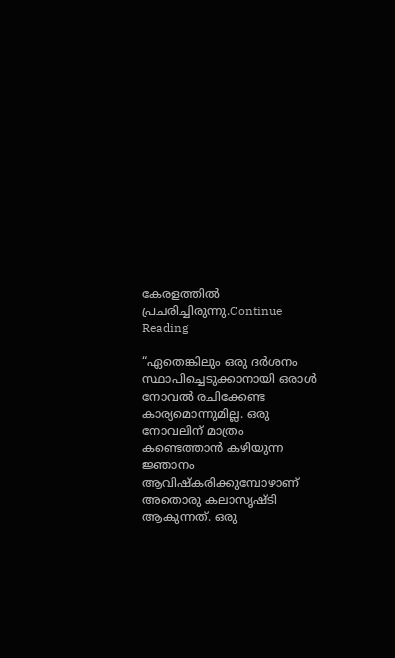കേരളത്തിൽ പ്രചരിച്ചിരുന്നു.Continue Reading

“ഏതെങ്കിലും ഒരു ദർശനം സ്ഥാപിച്ചെടുക്കാനായി ഒരാൾ നോവൽ രചിക്കേണ്ട കാര്യമൊന്നുമില്ല. ഒരു നോവലിന് മാത്രം കണ്ടെത്താൻ കഴിയുന്ന ജ്ഞാനം ആവിഷ്കരിക്കുമ്പോഴാണ് അതൊരു കലാസൃഷ്ടി ആകുന്നത്. ഒരു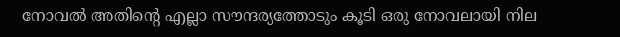നോവൽ അതിന്റെ എല്ലാ സൗന്ദര്യത്തോടും കൂടി ഒരു നോവലായി നില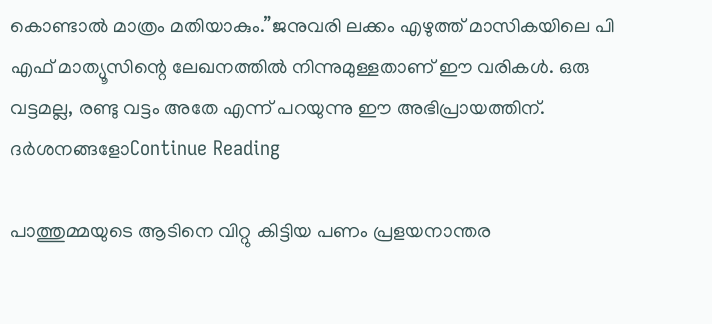കൊണ്ടാൽ മാത്രം മതിയാകും.”ജനുവരി ലക്കം എഴുത്ത് മാസികയിലെ പി എഫ് മാത്യൂസിന്റെ ലേഖനത്തിൽ നിന്നുമുള്ളതാണ് ഈ വരികൾ. ഒരു വട്ടമല്ല, രണ്ടു വട്ടം അതേ എന്ന് പറയുന്നു ഈ അഭിപ്രായത്തിന്. ദർശനങ്ങളോContinue Reading

പാത്തുമ്മയുടെ ആടിനെ വിറ്റു കിട്ടിയ പണം പ്രളയനാന്തര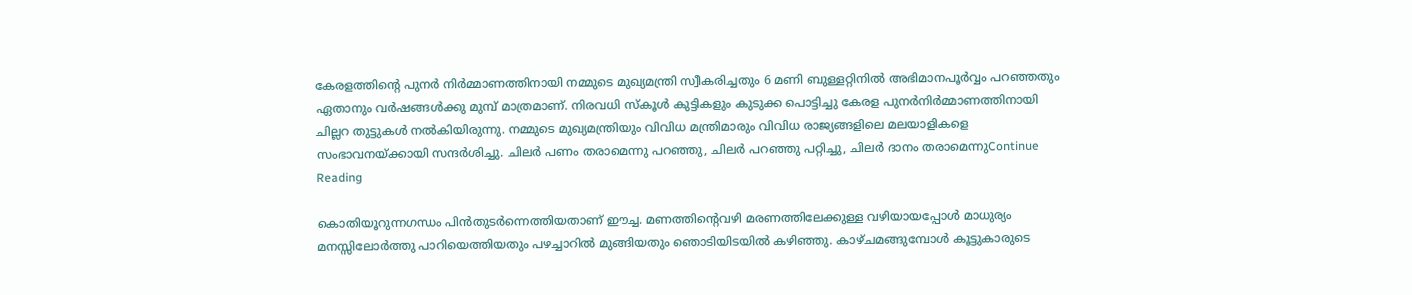കേരളത്തിന്റെ പുനർ നിർമ്മാണത്തിനായി നമ്മുടെ മുഖ്യമന്ത്രി സ്വീകരിച്ചതും 6 മണി ബുള്ളറ്റിനിൽ അഭിമാനപൂർവ്വം പറഞ്ഞതും ഏതാനും വർഷങ്ങൾക്കു മുമ്പ് മാത്രമാണ്. നിരവധി സ്‌കൂൾ കുട്ടികളും കുടുക്ക പൊട്ടിച്ചു കേരള പുനർനിർമ്മാണത്തിനായി ചില്ലറ തുട്ടുകൾ നൽകിയിരുന്നു. നമ്മുടെ മുഖ്യമന്ത്രിയും വിവിധ മന്ത്രിമാരും വിവിധ രാജ്യങ്ങളിലെ മലയാളികളെ സംഭാവനയ്ക്കായി സന്ദർശിച്ചു. ചിലർ പണം തരാമെന്നു പറഞ്ഞു, ചിലർ പറഞ്ഞു പറ്റിച്ചു, ചിലർ ദാനം തരാമെന്നുContinue Reading

കൊതിയൂറുന്നഗന്ധം പിൻതുടർന്നെത്തിയതാണ് ഈച്ച. മണത്തിൻ്റെവഴി മരണത്തിലേക്കുള്ള വഴിയായപ്പോൾ മാധുര്യം മനസ്സിലോർത്തു പാറിയെത്തിയതും പഴച്ചാറിൽ മുങ്ങിയതും ഞൊടിയിടയിൽ കഴിഞ്ഞു. കാഴ്ചമങ്ങുമ്പോൾ കൂട്ടുകാരുടെ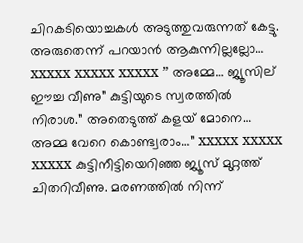ചിറകടിയൊച്ചകൾ അടുത്തുവരുന്നത് കേട്ടു. അരുതെന്ന് പറയാൻ ആകുന്നില്ലല്ലോ… xxxxx xxxxx xxxxx ” അമ്മേ… ജ്യൂസില് ഈച്ച വീണു” കുട്ടിയുടെ സ്വരത്തിൽ നിരാശ.” അതെടുത്ത് കളയ് മോനെ… അമ്മ വേറെ കൊണ്ട്വരാം…” xxxxx xxxxx xxxxx കുട്ടിനീട്ടിയെറിഞ്ഞ ജ്യൂസ് മുറ്റത്ത് ചിതറിവീണു. മരണത്തിൽ നിന്ന്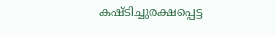കഷ്ടിച്ചുരക്ഷപ്പെട്ട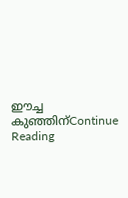ഈച്ച കുഞ്ഞിന്Continue Reading